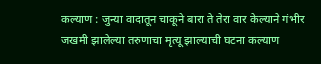कल्याण : जुन्या वादातून चाकूने बारा ते तेरा वार केल्याने गंभीर जखमी झालेल्या तरुणाचा मृत्यू झाल्याची घटना कल्याण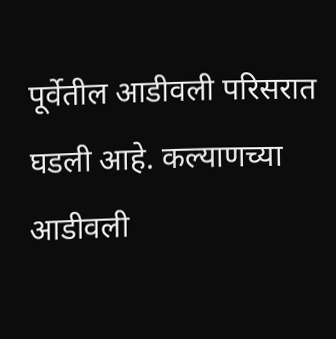पूर्वेतील आडीवली परिसरात घडली आहे. कल्याणच्या आडीवली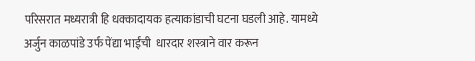परिसरात मध्यरात्री हि धक्कादायक हत्याकांडाची घटना घडली आहे. यामध्ये अर्जुन काळपांडे उर्फ पेंद्या भाईंची  धारदार शस्त्राने वार करून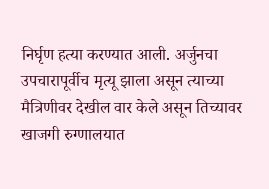निर्घृण हत्या करण्यात आली. अर्जुनचा उपचारापूर्वीच मृत्यू झाला असून त्याच्या मैत्रिणीवर देखील वार केले असून तिच्यावर खाजगी रुग्णालयात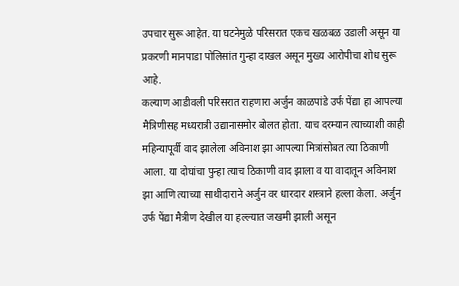उपचार सुरू आहेत. या घटनेमुळे परिसरात एकच खळबळ उडाली असून या प्रकरणी मानपाडा पोलिसांत गुन्हा दाखल असून मुख्य आरोपीचा शोध सुरू आहे.
कल्याण आडीवली परिसरात राहणारा अर्जुन काळपांडे उर्फ पेंद्या हा आपल्या मैत्रिणीसह मध्यरात्री उद्यानासमोर बोलत होता. याच दरम्यान त्याच्याशी काही महिन्यापूर्वी वाद झालेला अविनाश झा आपल्या मित्रांसोबत त्या ठिकाणी आला. या दोघांचा पुन्हा त्याच ठिकाणी वाद झाला व या वादातून अविनाश झा आणि त्याच्या साथीदाराने अर्जुन वर धारदार शस्त्राने हल्ला केला. अर्जुन उर्फ पेंद्या मैत्रीण देखील या हल्ल्यात जखमी झाली असून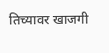तिच्यावर खाजगी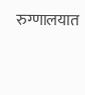रुग्णालयात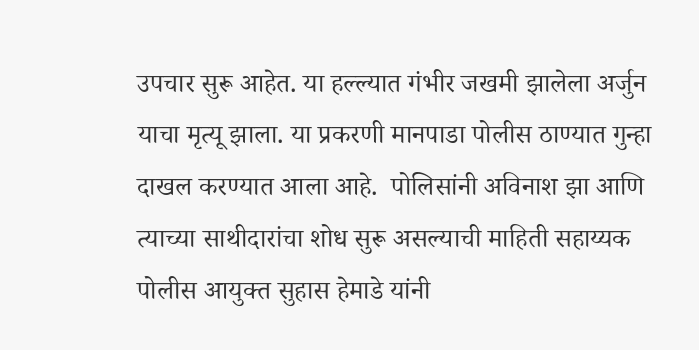उपचार सुरू आहेत. या हल्ल्यात गंभीर जखमी झालेला अर्जुन याचा मृत्यू झाला. या प्रकरणी मानपाडा पोलीस ठाण्यात गुन्हा दाखल करण्यात आला आहे.  पोलिसांनी अविनाश झा आणि त्याच्या साथीदारांचा शोध सुरू असल्याची माहिती सहाय्यक पोलीस आयुक्त सुहास हेमाडे यांनी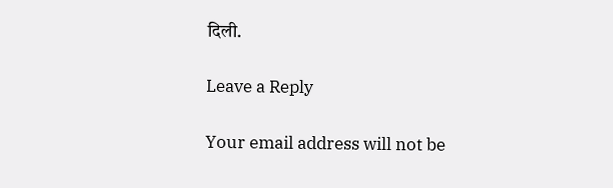दिली.

Leave a Reply

Your email address will not be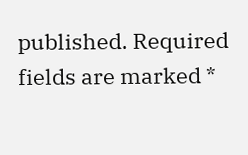published. Required fields are marked *